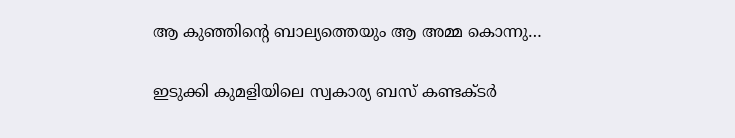ആ കുഞ്ഞിന്റെ ബാല്യത്തെയും ആ അമ്മ കൊന്നു…

ഇടുക്കി കുമളിയിലെ സ്വകാര്യ ബസ് കണ്ടക്ടർ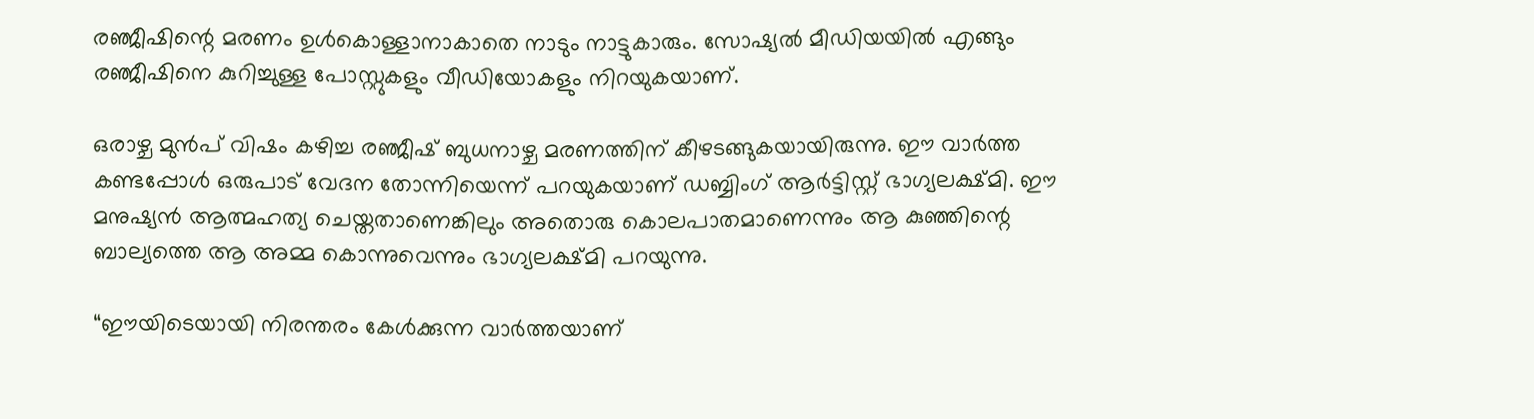രഞ്ജീഷിന്റെ മരണം ഉൾകൊള്ളാനാകാതെ നാടും നാട്ടുകാരും. സോഷ്യൽ മീഡിയയിൽ എങ്ങും രഞ്ജീഷിനെ കുറിച്ചുള്ള പോസ്റ്റുകളും വീഡിയോകളും നിറയുകയാണ്.

ഒരാഴ്ച മുൻപ് വിഷം കഴിച്ച രഞ്ജീഷ് ബുധനാഴ്ച മരണത്തിന് കീഴടങ്ങുകയായിരുന്നു. ഈ വാർത്ത കണ്ടപ്പോൾ ഒരുപാട് വേദന തോന്നിയെന്ന് പറയുകയാണ് ഡബ്ബിംഗ് ആർട്ടിസ്റ്റ് ഭാഗ്യലക്ഷ്മി. ഈ മനുഷ്യൻ ആത്മഹത്യ ചെയ്തതാണെങ്കിലും അതൊരു കൊലപാതമാണെന്നും ആ കുഞ്ഞിന്റെ ബാല്യത്തെ ആ അമ്മ കൊന്നുവെന്നും ഭാഗ്യലക്ഷ്മി പറയുന്നു.

“ഈയിടെയായി നിരന്തരം കേൾക്കുന്ന വാർത്തയാണ്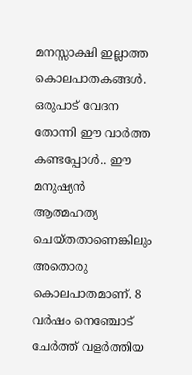മനസ്സാക്ഷി ഇല്ലാത്ത കൊലപാതകങ്ങൾ. ഒരുപാട് വേദന തോന്നി ഈ വാർത്ത കണ്ടപ്പോൾ.. ഈ മനുഷ്യൻ ആത്മഹത്യ ചെയ്തതാണെങ്കിലും അതൊരു കൊലപാതമാണ്. 8 വർഷം നെഞ്ചോട് ചേർത്ത് വളർത്തിയ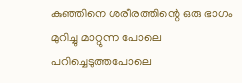കുഞ്ഞിനെ ശരീരത്തിന്റെ ഒരു ഭാഗം മുറിച്ചു മാറ്റുന്ന പോലെ പറിച്ചെടുത്തപോലെ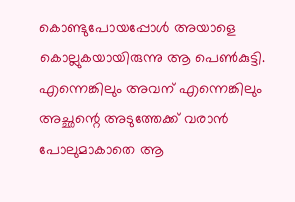കൊണ്ടുപോയപ്പോൾ അയാളെ കൊല്ലുകയായിരുന്നു ആ പെൺകുട്ടി. എന്നെങ്കിലും അവന് എന്നെങ്കിലും അച്ഛന്റെ അടുത്തേക്ക് വരാൻ പോലുമാകാതെ ആ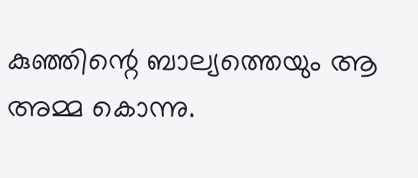കുഞ്ഞിന്റെ ബാല്യത്തെയും ആ അമ്മ കൊന്നു.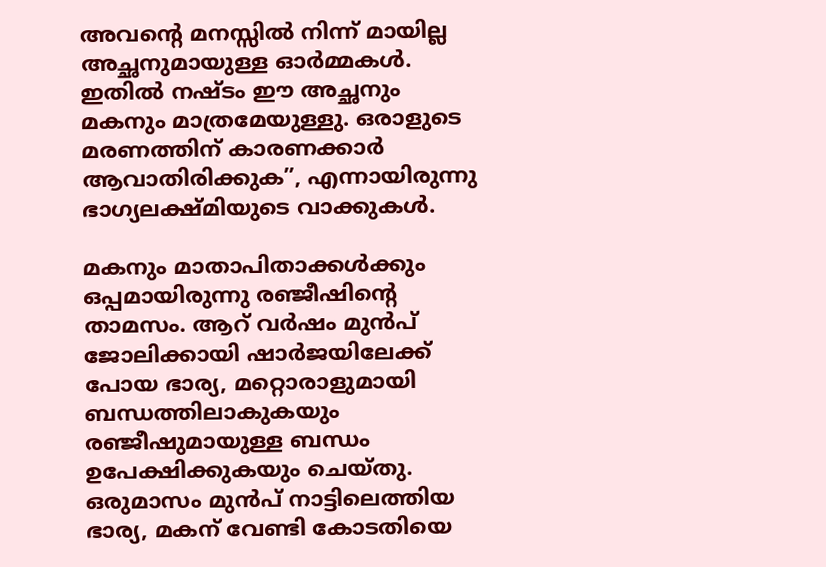അവന്റെ മനസ്സിൽ നിന്ന് മായില്ല അച്ഛനുമായുള്ള ഓർമ്മകൾ. ഇതിൽ നഷ്ടം ഈ അച്ഛനും മകനും മാത്രമേയുള്ളു. ഒരാളുടെ മരണത്തിന് കാരണക്കാർ ആവാതിരിക്കുക”, എന്നായിരുന്നു ഭാഗ്യലക്ഷ്മിയുടെ വാക്കുകൾ.

മകനും മാതാപിതാക്കൾക്കും ഒപ്പമായിരുന്നു രഞ്ജീഷിന്റെ താമസം. ആറ് വർഷം മുൻപ് ജോലിക്കായി ഷാർജയിലേക്ക് പോയ ഭാര്യ, മറ്റൊരാളുമായി ബന്ധത്തിലാകുകയും രഞ്ജീഷുമായുള്ള ബന്ധം ഉപേക്ഷിക്കുകയും ചെയ്തു. ഒരുമാസം മുൻപ് നാട്ടിലെത്തിയ ഭാര്യ, മകന് വേണ്ടി കോടതിയെ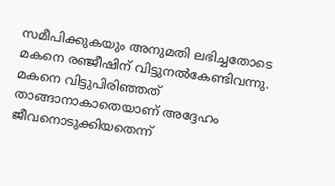സമീപിക്കുകയും അനുമതി ലഭിച്ചതോടെ മകനെ രഞ്ജീഷിന് വിട്ടുനൽകേണ്ടിവന്നു. മകനെ വിട്ടുപിരിഞ്ഞത് താങ്ങാനാകാതെയാണ് അദ്ദേഹം ജീവനൊടുക്കിയതെന്ന്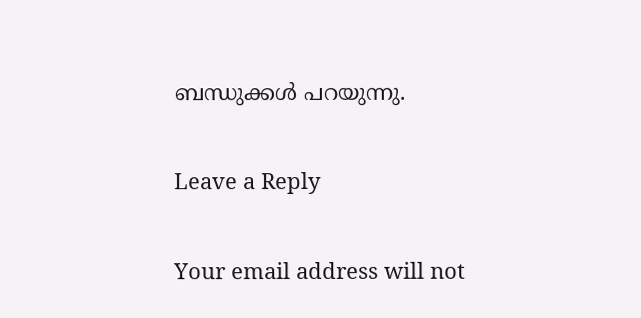ബന്ധുക്കൾ പറയുന്നു.

Leave a Reply

Your email address will not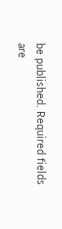be published. Required fields are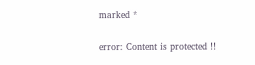marked *

error: Content is protected !!